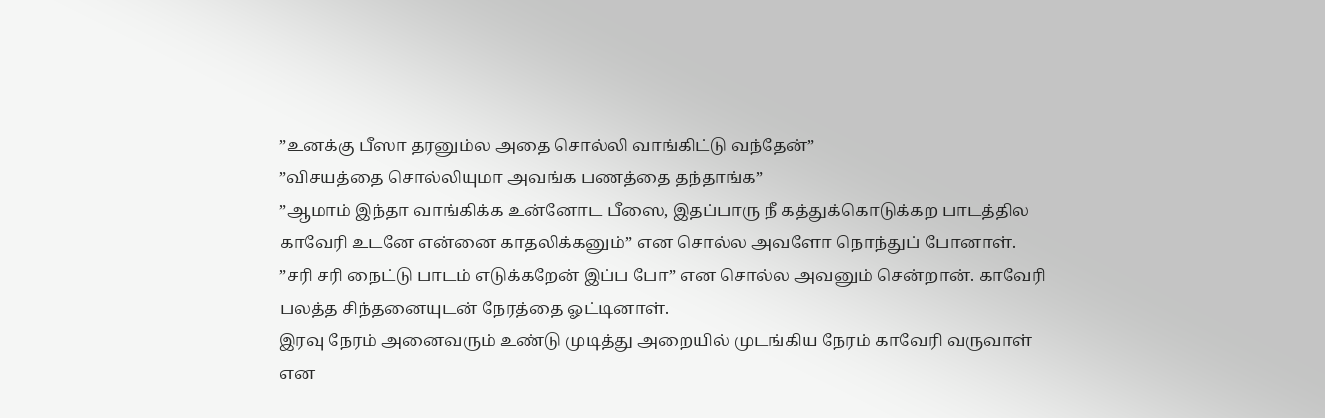”உனக்கு பீஸா தரனும்ல அதை சொல்லி வாங்கிட்டு வந்தேன்”
”விசயத்தை சொல்லியுமா அவங்க பணத்தை தந்தாங்க”
”ஆமாம் இந்தா வாங்கிக்க உன்னோட பீஸை, இதப்பாரு நீ கத்துக்கொடுக்கற பாடத்தில காவேரி உடனே என்னை காதலிக்கனும்” என சொல்ல அவளோ நொந்துப் போனாள்.
”சரி சரி நைட்டு பாடம் எடுக்கறேன் இப்ப போ” என சொல்ல அவனும் சென்றான். காவேரி பலத்த சிந்தனையுடன் நேரத்தை ஓட்டினாள்.
இரவு நேரம் அனைவரும் உண்டு முடித்து அறையில் முடங்கிய நேரம் காவேரி வருவாள் என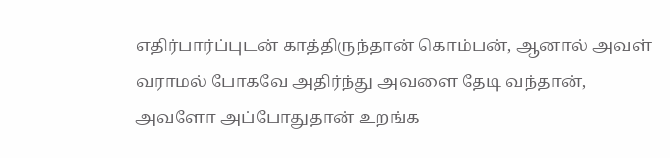எதிர்பார்ப்புடன் காத்திருந்தான் கொம்பன், ஆனால் அவள் வராமல் போகவே அதிர்ந்து அவளை தேடி வந்தான், அவளோ அப்போதுதான் உறங்க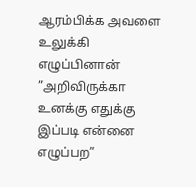ஆரம்பிக்க அவளை உலுக்கி எழுப்பினான்
”அறிவிருக்கா உனக்கு எதுக்கு இப்படி என்னை எழுப்பற”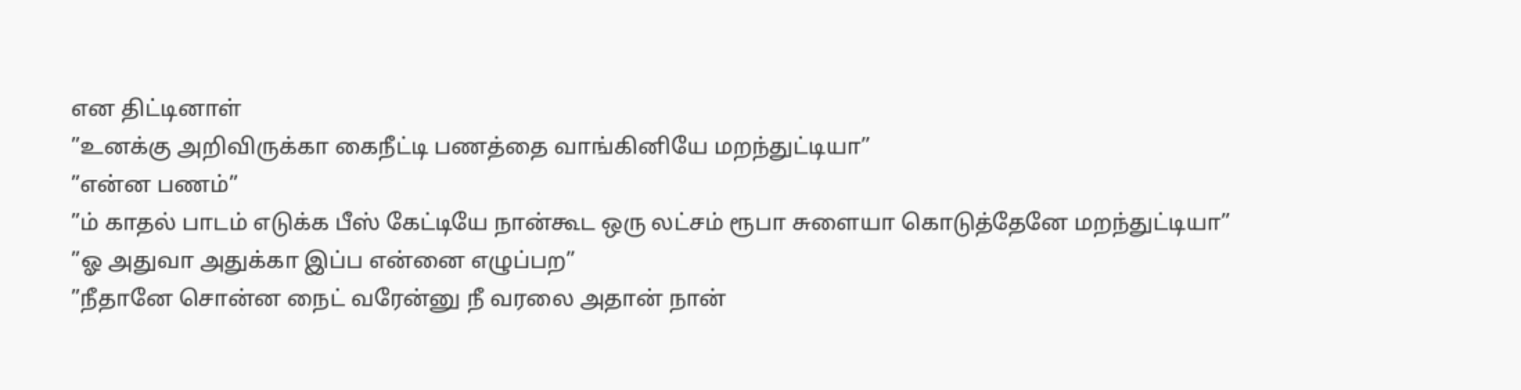என திட்டினாள்
”உனக்கு அறிவிருக்கா கைநீட்டி பணத்தை வாங்கினியே மறந்துட்டியா”
”என்ன பணம்”
”ம் காதல் பாடம் எடுக்க பீஸ் கேட்டியே நான்கூட ஒரு லட்சம் ரூபா சுளையா கொடுத்தேனே மறந்துட்டியா”
”ஓ அதுவா அதுக்கா இப்ப என்னை எழுப்பற”
”நீதானே சொன்ன நைட் வரேன்னு நீ வரலை அதான் நான்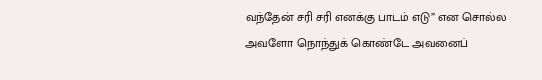வந்தேன் சரி சரி எனக்கு பாடம் எடு” என சொல்ல அவளோ நொந்துக் கொண்டே அவனைப்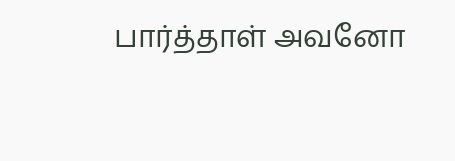பார்த்தாள் அவனோ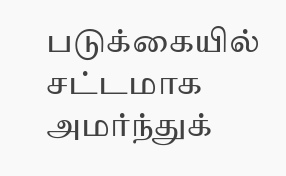படுக்கையில் சட்டமாக அமர்ந்துக்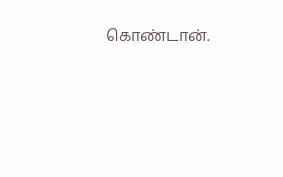கொண்டான்.